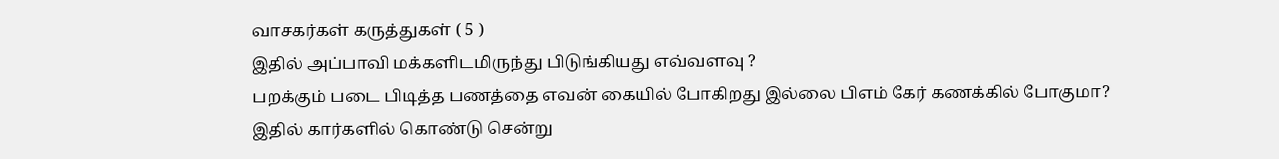வாசகர்கள் கருத்துகள் ( 5 )
இதில் அப்பாவி மக்களிடமிருந்து பிடுங்கியது எவ்வளவு ?
பறக்கும் படை பிடித்த பணத்தை எவன் கையில் போகிறது இல்லை பிஎம் கேர் கணக்கில் போகுமா?
இதில் கார்களில் கொண்டு சென்று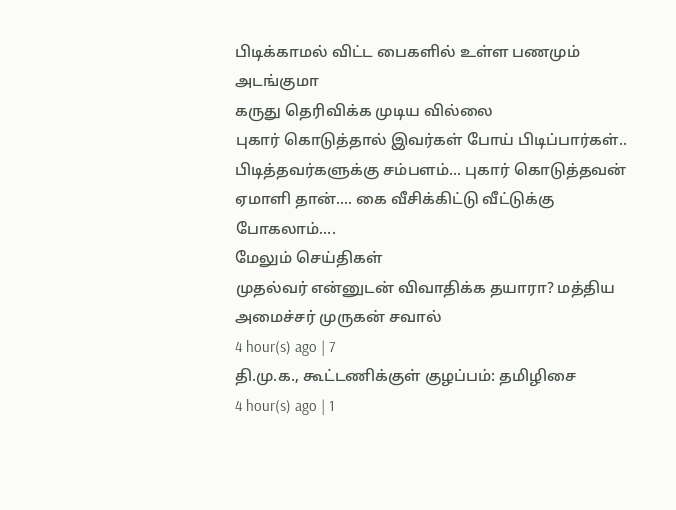பிடிக்காமல் விட்ட பைகளில் உள்ள பணமும் அடங்குமா
கருது தெரிவிக்க முடிய வில்லை
புகார் கொடுத்தால் இவர்கள் போய் பிடிப்பார்கள்.. பிடித்தவர்களுக்கு சம்பளம்... புகார் கொடுத்தவன் ஏமாளி தான்.... கை வீசிக்கிட்டு வீட்டுக்கு போகலாம்....
மேலும் செய்திகள்
முதல்வர் என்னுடன் விவாதிக்க தயாரா? மத்திய அமைச்சர் முருகன் சவால்
4 hour(s) ago | 7
தி.மு.க., கூட்டணிக்குள் குழப்பம்: தமிழிசை
4 hour(s) ago | 1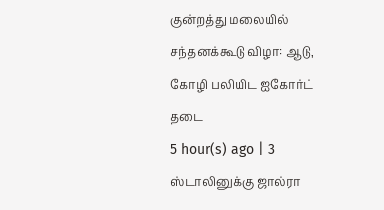குன்றத்து மலையில் சந்தனக்கூடு விழா: ஆடு, கோழி பலியிட ஐகோர்ட் தடை
5 hour(s) ago | 3
ஸ்டாலினுக்கு ஜால்ரா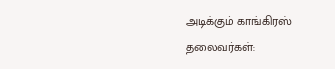அடிக்கும் காங்கிரஸ் தலைவர்கள்: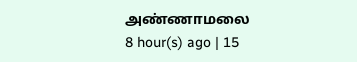அண்ணாமலை
8 hour(s) ago | 15